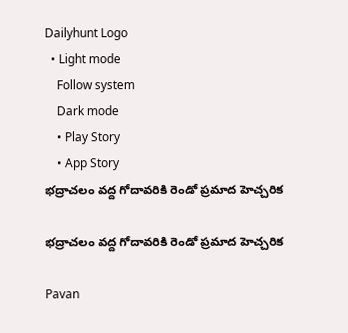Dailyhunt Logo
  • Light mode
    Follow system
    Dark mode
    • Play Story
    • App Story
భద్రాచలం వద్ద గోదావరికి రెండో ప్రమాద హెచ్చరిక

భద్రాచలం వద్ద గోదావరికి రెండో ప్రమాద హెచ్చరిక

Pavan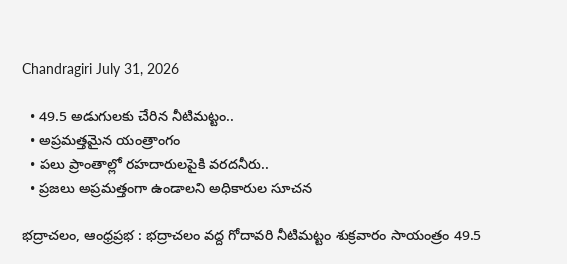Chandragiri July 31, 2026

  • 49.5 అడుగులకు చేరిన నీటిమట్టం..
  • అప్రమత్తమైన యంత్రాంగం
  • పలు ప్రాంతాల్లో రహదారులపైకి వరదనీరు..
  • ప్రజలు అప్రమత్తంగా ఉండాలని అధికారుల సూచన

భద్రాచలం, ఆంధ్రప్రభ : భద్రాచలం వద్ద గోదావరి నీటిమట్టం శుక్రవారం సాయంత్రం 49.5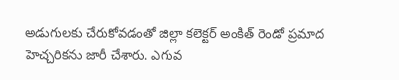అడుగులకు చేరుకోవడంతో జిల్లా కలెక్టర్ అంకిత్ రెండో ప్రమాద హెచ్చరికను జారీ చేశారు. ఎగువ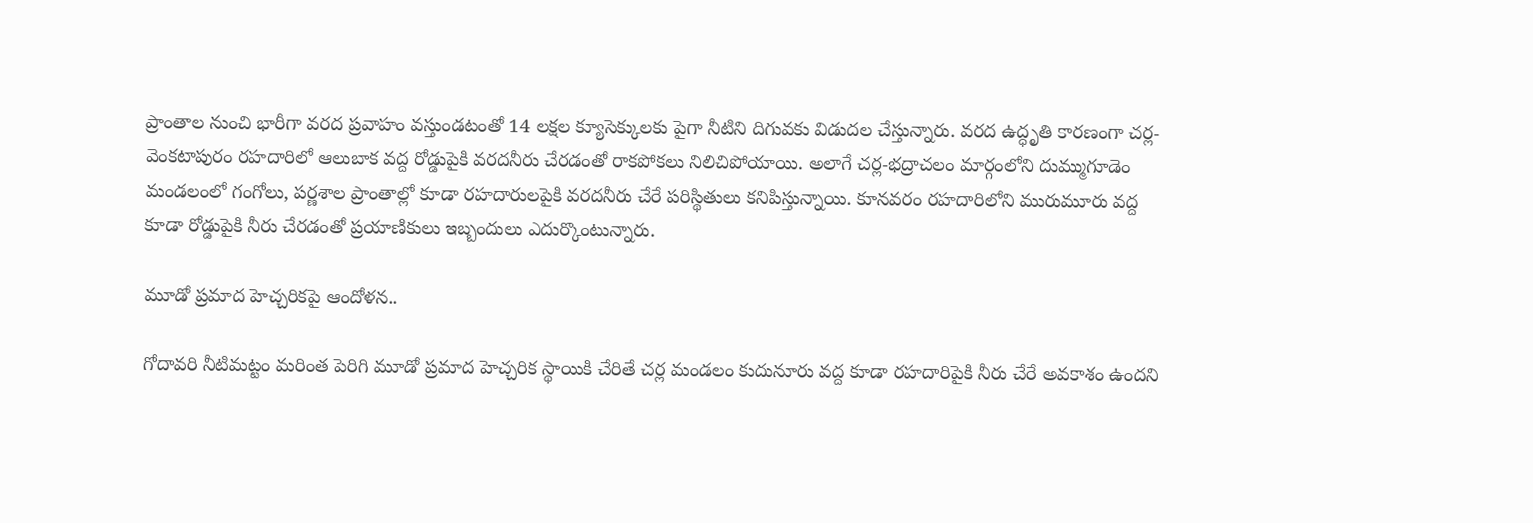ప్రాంతాల నుంచి భారీగా వరద ప్రవాహం వస్తుండటంతో 14 లక్షల క్యూసెక్కులకు పైగా నీటిని దిగువకు విడుదల చేస్తున్నారు. వరద ఉద్ధృతి కారణంగా చర్ల-వెంకటాపురం రహదారిలో ఆలుబాక వద్ద రోడ్డుపైకి వరదనీరు చేరడంతో రాకపోకలు నిలిచిపోయాయి. అలాగే చర్ల-భద్రాచలం మార్గంలోని దుమ్ముగూడెం మండలంలో గంగోలు, పర్ణశాల ప్రాంతాల్లో కూడా రహదారులపైకి వరదనీరు చేరే పరిస్థితులు కనిపిస్తున్నాయి. కూనవరం రహదారిలోని మురుమూరు వద్ద కూడా రోడ్డుపైకి నీరు చేరడంతో ప్రయాణికులు ఇబ్బందులు ఎదుర్కొంటున్నారు.

మూడో ప్రమాద హెచ్చరికపై ఆందోళన..

గోదావరి నీటిమట్టం మరింత పెరిగి మూడో ప్రమాద హెచ్చరిక స్థాయికి చేరితే చర్ల మండలం కుదునూరు వద్ద కూడా రహదారిపైకి నీరు చేరే అవకాశం ఉందని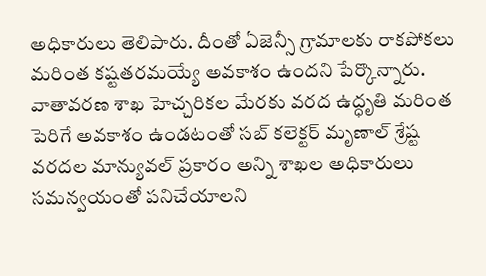అధికారులు తెలిపారు. దీంతో ఏజెన్సీ గ్రామాలకు రాకపోకలు మరింత కష్టతరమయ్యే అవకాశం ఉందని పేర్కొన్నారు. వాతావరణ శాఖ హెచ్చరికల మేరకు వరద ఉద్ధృతి మరింత పెరిగే అవకాశం ఉండటంతో సబ్ కలెక్టర్ మృణాల్ శ్రేష్ట వరదల మాన్యువల్ ప్రకారం అన్ని శాఖల అధికారులు సమన్వయంతో పనిచేయాలని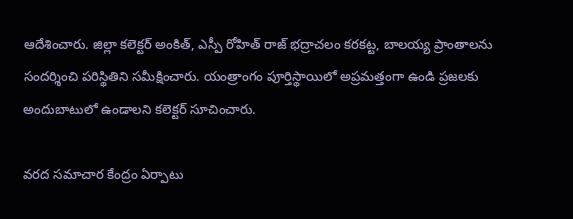ఆదేశించారు. జిల్లా కలెక్టర్ అంకిత్, ఎస్పీ రోహిత్ రాజ్ భద్రాచలం కరకట్ట, బాలయ్య ప్రాంతాలను సందర్శించి పరిస్థితిని సమీక్షించారు. యంత్రాంగం పూర్తిస్థాయిలో అప్రమత్తంగా ఉండి ప్రజలకు అందుబాటులో ఉండాలని కలెక్టర్ సూచించారు.

వరద సమాచార కేంద్రం ఏర్పాటు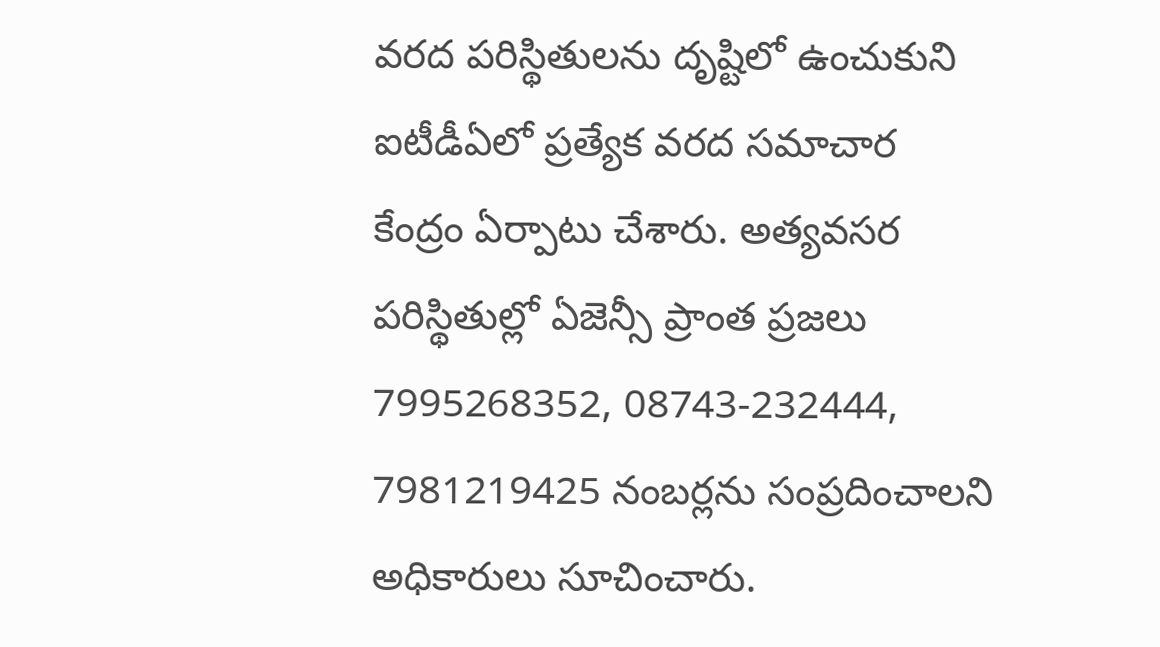వరద పరిస్థితులను దృష్టిలో ఉంచుకుని ఐటీడీఏలో ప్రత్యేక వరద సమాచార కేంద్రం ఏర్పాటు చేశారు. అత్యవసర పరిస్థితుల్లో ఏజెన్సీ ప్రాంత ప్రజలు 7995268352, 08743-232444, 7981219425 నంబర్లను సంప్రదించాలని అధికారులు సూచించారు.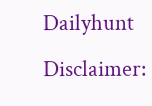Dailyhunt
Disclaimer: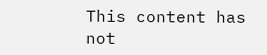This content has not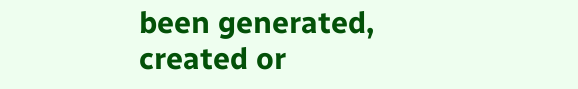been generated, created or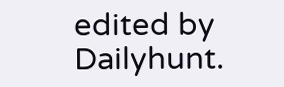edited by Dailyhunt.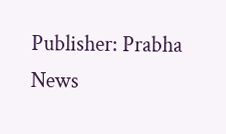Publisher: Prabha News